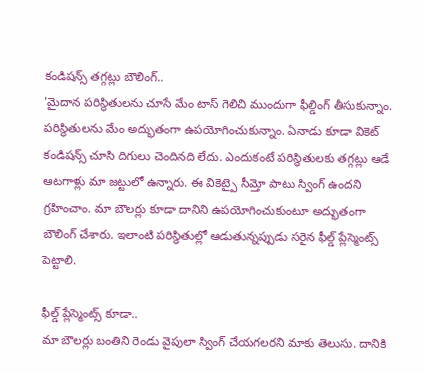కండిషన్స్ తగ్గట్లు బౌలింగ్..
'మైదాన పరిస్థితులను చూసే మేం టాస్ గెలిచి ముందుగా ఫీల్డింగ్ తీసుకున్నాం. పరిస్థితులను మేం అద్భుతంగా ఉపయోగించుకున్నాం. ఏనాడు కూడా వికెట్ కండిషన్స్ చూసి దిగులు చెందినది లేదు. ఎందుకంటే పరిస్థితులకు తగ్గట్లు ఆడే ఆటగాళ్లు మా జట్టులో ఉన్నారు. ఈ వికెట్పై సీమ్తో పాటు స్వింగ్ ఉందని గ్రహించాం. మా బౌలర్లు కూడా దానిని ఉపయోగించుకుంటూ అద్భుతంగా బౌలింగ్ చేశారు. ఇలాంటి పరిస్థితుల్లో ఆడుతున్నప్పుడు సరైన ఫీల్డ్ ప్లేస్మెంట్స్ పెట్టాలి.

ఫీల్డ్ ప్లేస్మెంట్స్ కూడా..
మా బౌలర్లు బంతిని రెండు వైపులా స్వింగ్ చేయగలరని మాకు తెలుసు. దానికి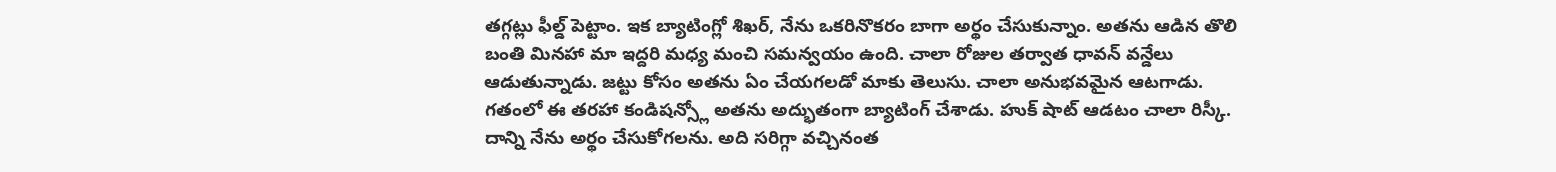తగ్గట్లు ఫీల్డ్ పెట్టాం. ఇక బ్యాటింగ్లో శిఖర్, నేను ఒకరినొకరం బాగా అర్థం చేసుకున్నాం. అతను ఆడిన తొలి బంతి మినహా మా ఇద్దరి మధ్య మంచి సమన్వయం ఉంది. చాలా రోజుల తర్వాత ధావన్ వన్డేలు ఆడుతున్నాడు. జట్టు కోసం అతను ఏం చేయగలడో మాకు తెలుసు. చాలా అనుభవమైన ఆటగాడు. గతంలో ఈ తరహా కండిషన్స్లో అతను అద్భుతంగా బ్యాటింగ్ చేశాడు. హుక్ షాట్ ఆడటం చాలా రిస్కీ. దాన్ని నేను అర్థం చేసుకోగలను. అది సరిగ్గా వచ్చినంత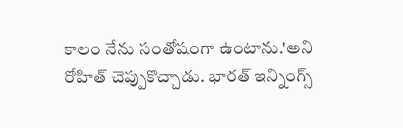కాలం నేను సంతోషంగా ఉంటాను.'అని రోహిత్ చెప్పుకొచ్చాడు. భారత్ ఇన్నింగ్స్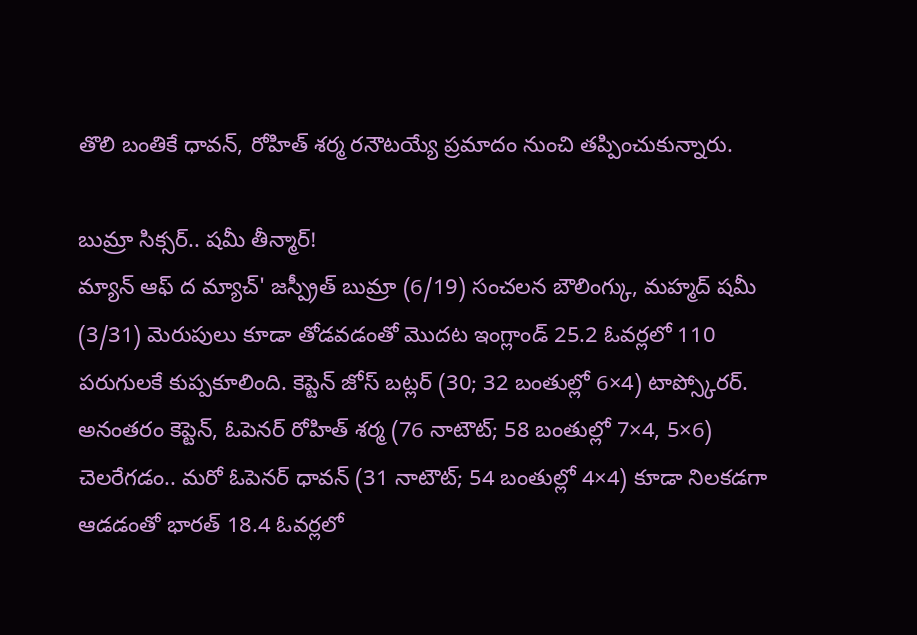తొలి బంతికే ధావన్, రోహిత్ శర్మ రనౌటయ్యే ప్రమాదం నుంచి తప్పించుకున్నారు.

బుమ్రా సిక్సర్.. షమీ తీన్మార్!
మ్యాన్ ఆఫ్ ద మ్యాచ్' జస్ప్రీత్ బుమ్రా (6/19) సంచలన బౌలింగ్కు, మహ్మద్ షమీ (3/31) మెరుపులు కూడా తోడవడంతో మొదట ఇంగ్లాండ్ 25.2 ఓవర్లలో 110 పరుగులకే కుప్పకూలింది. కెప్టెన్ జోస్ బట్లర్ (30; 32 బంతుల్లో 6×4) టాప్స్కోరర్. అనంతరం కెప్టెన్, ఓపెనర్ రోహిత్ శర్మ (76 నాటౌట్; 58 బంతుల్లో 7×4, 5×6) చెలరేగడం.. మరో ఓపెనర్ ధావన్ (31 నాటౌట్; 54 బంతుల్లో 4×4) కూడా నిలకడగా ఆడడంతో భారత్ 18.4 ఓవర్లలో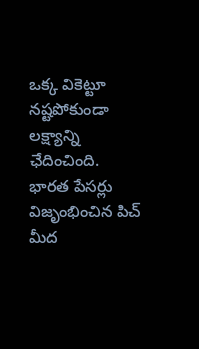ఒక్క వికెట్టూ నష్టపోకుండా లక్ష్యాన్ని ఛేదించింది. భారత పేసర్లు విజృంభించిన పిచ్ మీద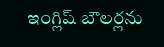ఇంగ్లిష్ బౌలర్లను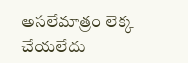అసలేమాత్రం లెక్క చేయలేదు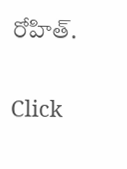రోహిత్.


Click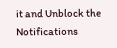it and Unblock the Notifications